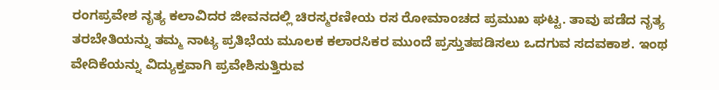ರಂಗಪ್ರವೇಶ ನೃತ್ಯ ಕಲಾವಿದರ ಜೀವನದಲ್ಲಿ ಚಿರಸ್ಮರಣೀಯ ರಸ ರೋಮಾಂಚದ ಪ್ರಮುಖ ಘಟ್ಟ. ತಾವು ಪಡೆದ ನೃತ್ಯ ತರಬೇತಿಯನ್ನು ತಮ್ಮ ನಾಟ್ಯ ಪ್ರತಿಭೆಯ ಮೂಲಕ ಕಲಾರಸಿಕರ ಮುಂದೆ ಪ್ರಸ್ತುತಪಡಿಸಲು ಒದಗುವ ಸದವಕಾಶ. ಇಂಥ ವೇದಿಕೆಯನ್ನು ವಿದ್ಯುಕ್ತವಾಗಿ ಪ್ರವೇಶಿಸುತ್ತಿರುವ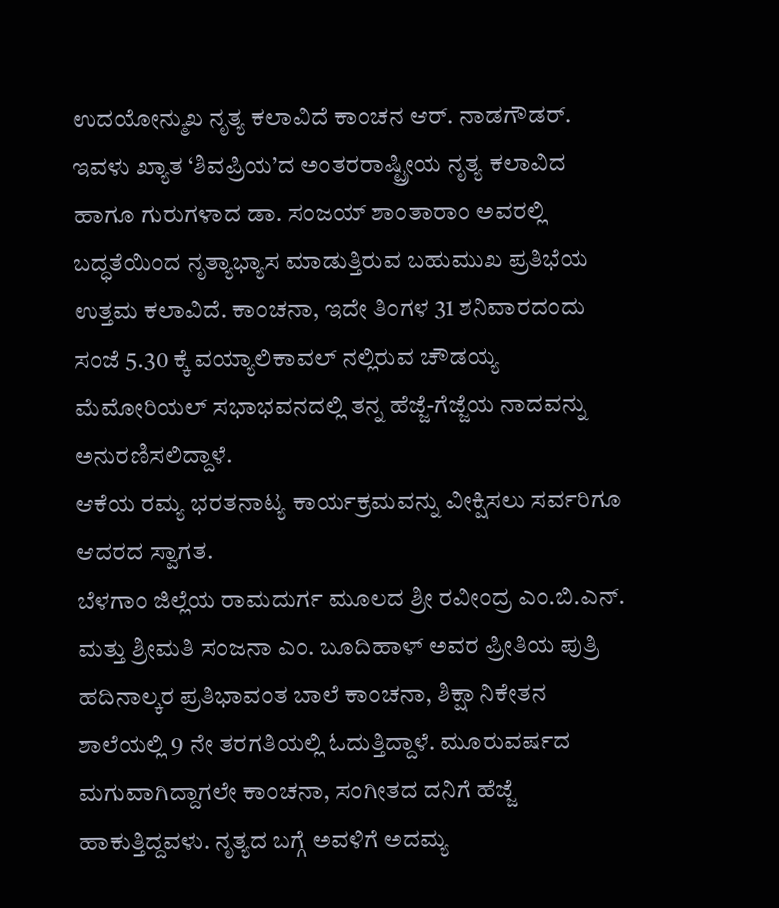ಉದಯೋನ್ಮುಖ ನೃತ್ಯ ಕಲಾವಿದೆ ಕಾಂಚನ ಆರ್. ನಾಡಗೌಡರ್. ಇವಳು ಖ್ಯಾತ ‘ಶಿವಪ್ರಿಯ’ದ ಅಂತರರಾಷ್ಟ್ರೀಯ ನೃತ್ಯ ಕಲಾವಿದ ಹಾಗೂ ಗುರುಗಳಾದ ಡಾ. ಸಂಜಯ್ ಶಾಂತಾರಾಂ ಅವರಲ್ಲಿ ಬದ್ಧತೆಯಿಂದ ನೃತ್ಯಾಭ್ಯಾಸ ಮಾಡುತ್ತಿರುವ ಬಹುಮುಖ ಪ್ರತಿಭೆಯ ಉತ್ತಮ ಕಲಾವಿದೆ. ಕಾಂಚನಾ, ಇದೇ ತಿಂಗಳ 31 ಶನಿವಾರದಂದು ಸಂಜೆ 5.30 ಕ್ಕೆ ವಯ್ಯಾಲಿಕಾವಲ್ ನಲ್ಲಿರುವ ಚೌಡಯ್ಯ ಮೆಮೋರಿಯಲ್ ಸಭಾಭವನದಲ್ಲಿ ತನ್ನ ಹೆಜ್ಜೆ-ಗೆಜ್ಜೆಯ ನಾದವನ್ನು ಅನುರಣಿಸಲಿದ್ದಾಳೆ.
ಆಕೆಯ ರಮ್ಯ ಭರತನಾಟ್ಯ ಕಾರ್ಯಕ್ರಮವನ್ನು ವೀಕ್ಷಿಸಲು ಸರ್ವರಿಗೂ ಆದರದ ಸ್ವಾಗತ.
ಬೆಳಗಾಂ ಜಿಲ್ಲೆಯ ರಾಮದುರ್ಗ ಮೂಲದ ಶ್ರೀ ರವೀಂದ್ರ ಎಂ.ಬಿ.ಎನ್. ಮತ್ತು ಶ್ರೀಮತಿ ಸಂಜನಾ ಎಂ. ಬೂದಿಹಾಳ್ ಅವರ ಪ್ರೀತಿಯ ಪುತ್ರಿ ಹದಿನಾಲ್ಕರ ಪ್ರತಿಭಾವಂತ ಬಾಲೆ ಕಾಂಚನಾ, ಶಿಕ್ಷಾ ನಿಕೇತನ ಶಾಲೆಯಲ್ಲಿ 9 ನೇ ತರಗತಿಯಲ್ಲಿ ಓದುತ್ತಿದ್ದಾಳೆ. ಮೂರುವರ್ಷದ ಮಗುವಾಗಿದ್ದಾಗಲೇ ಕಾಂಚನಾ, ಸಂಗೀತದ ದನಿಗೆ ಹೆಜ್ಜೆ ಹಾಕುತ್ತಿದ್ದವಳು. ನೃತ್ಯದ ಬಗ್ಗೆ ಅವಳಿಗೆ ಅದಮ್ಯ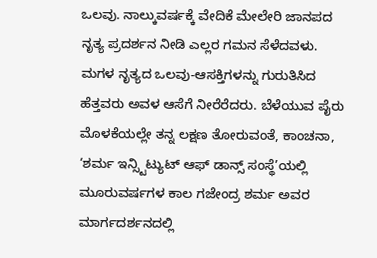ಒಲವು. ನಾಲ್ಕುವರ್ಷಕ್ಕೆ ವೇದಿಕೆ ಮೇಲೇರಿ ಜಾನಪದ ನೃತ್ಯ ಪ್ರದರ್ಶನ ನೀಡಿ ಎಲ್ಲರ ಗಮನ ಸೆಳೆದವಳು. ಮಗಳ ನೃತ್ಯದ ಒಲವು-ಆಸಕ್ತಿಗಳನ್ನು ಗುರುತಿಸಿದ ಹೆತ್ತವರು ಅವಳ ಆಸೆಗೆ ನೀರೆರೆದರು. ಬೆಳೆಯುವ ಪೈರು ಮೊಳಕೆಯಲ್ಲೇ ತನ್ನ ಲಕ್ಷಣ ತೋರುವಂತೆ, ಕಾಂಚನಾ, ‘ಶರ್ಮ ಇನ್ಸ್ಟಿಟ್ಯುಟ್ ಆಫ್ ಡಾನ್ಸ್ ಸಂಸ್ಥೆ’ಯಲ್ಲಿ ಮೂರುವರ್ಷಗಳ ಕಾಲ ಗಜೇಂದ್ರ ಶರ್ಮ ಅವರ ಮಾರ್ಗದರ್ಶನದಲ್ಲಿ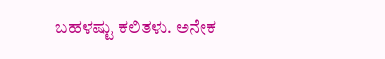ಬಹಳಷ್ಟು ಕಲಿತಳು. ಅನೇಕ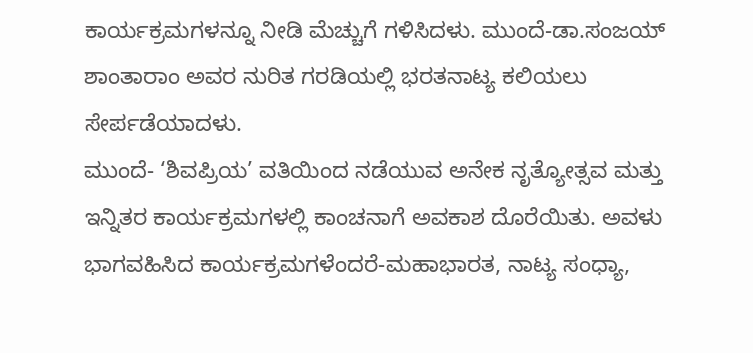ಕಾರ್ಯಕ್ರಮಗಳನ್ನೂ ನೀಡಿ ಮೆಚ್ಚುಗೆ ಗಳಿಸಿದಳು. ಮುಂದೆ-ಡಾ.ಸಂಜಯ್ ಶಾಂತಾರಾಂ ಅವರ ನುರಿತ ಗರಡಿಯಲ್ಲಿ ಭರತನಾಟ್ಯ ಕಲಿಯಲು ಸೇರ್ಪಡೆಯಾದಳು.
ಮುಂದೆ- ‘ಶಿವಪ್ರಿಯ’ ವತಿಯಿಂದ ನಡೆಯುವ ಅನೇಕ ನೃತ್ಯೋತ್ಸವ ಮತ್ತು ಇನ್ನಿತರ ಕಾರ್ಯಕ್ರಮಗಳಲ್ಲಿ ಕಾಂಚನಾಗೆ ಅವಕಾಶ ದೊರೆಯಿತು. ಅವಳು ಭಾಗವಹಿಸಿದ ಕಾರ್ಯಕ್ರಮಗಳೆಂದರೆ-ಮಹಾಭಾರತ, ನಾಟ್ಯ ಸಂಧ್ಯಾ,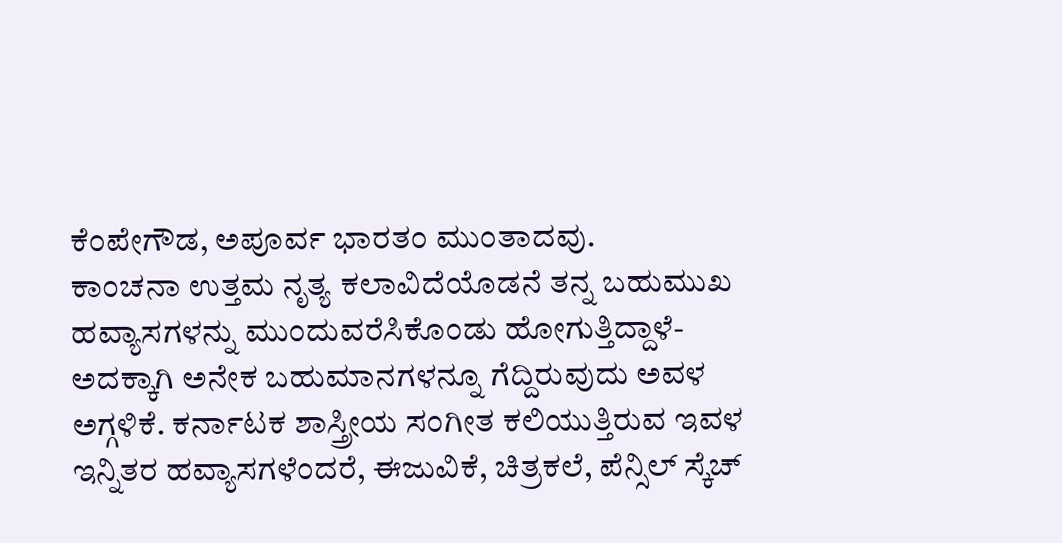ಕೆಂಪೇಗೌಡ, ಅಪೂರ್ವ ಭಾರತಂ ಮುಂತಾದವು.
ಕಾಂಚನಾ ಉತ್ತಮ ನೃತ್ಯ ಕಲಾವಿದೆಯೊಡನೆ ತನ್ನ ಬಹುಮುಖ ಹವ್ಯಾಸಗಳನ್ನು ಮುಂದುವರೆಸಿಕೊಂಡು ಹೋಗುತ್ತಿದ್ದಾಳೆ-ಅದಕ್ಕಾಗಿ ಅನೇಕ ಬಹುಮಾನಗಳನ್ನೂ ಗೆದ್ದಿರುವುದು ಅವಳ ಅಗ್ಗಳಿಕೆ. ಕರ್ನಾಟಕ ಶಾಸ್ತ್ರೀಯ ಸಂಗೀತ ಕಲಿಯುತ್ತಿರುವ ಇವಳ ಇನ್ನಿತರ ಹವ್ಯಾಸಗಳೆಂದರೆ, ಈಜುವಿಕೆ, ಚಿತ್ರಕಲೆ, ಪೆನ್ಸಿಲ್ ಸ್ಕೆಚ್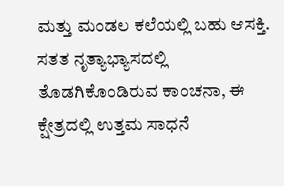ಮತ್ತು ಮಂಡಲ ಕಲೆಯಲ್ಲಿ ಬಹು ಆಸಕ್ತಿ. ಸತತ ನೃತ್ಯಾಭ್ಯಾಸದಲ್ಲಿ ತೊಡಗಿಕೊಂಡಿರುವ ಕಾಂಚನಾ, ಈ ಕ್ಷೇತ್ರದಲ್ಲಿ ಉತ್ತಮ ಸಾಧನೆ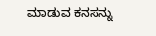ಮಾಡುವ ಕನಸನ್ನು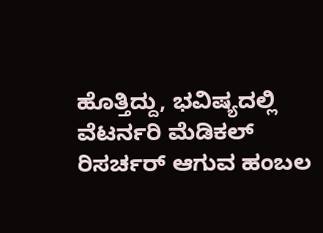ಹೊತ್ತಿದ್ದು, ಭವಿಷ್ಯದಲ್ಲಿ ವೆಟರ್ನರಿ ಮೆಡಿಕಲ್ ರಿಸರ್ಚರ್ ಆಗುವ ಹಂಬಲ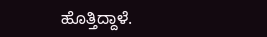ಹೊತ್ತಿದ್ದಾಳೆ.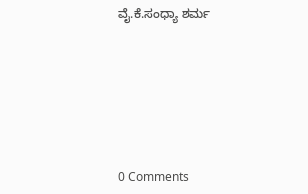ವೈ.ಕೆ.ಸಂಧ್ಯಾ ಶರ್ಮ







0 Comments